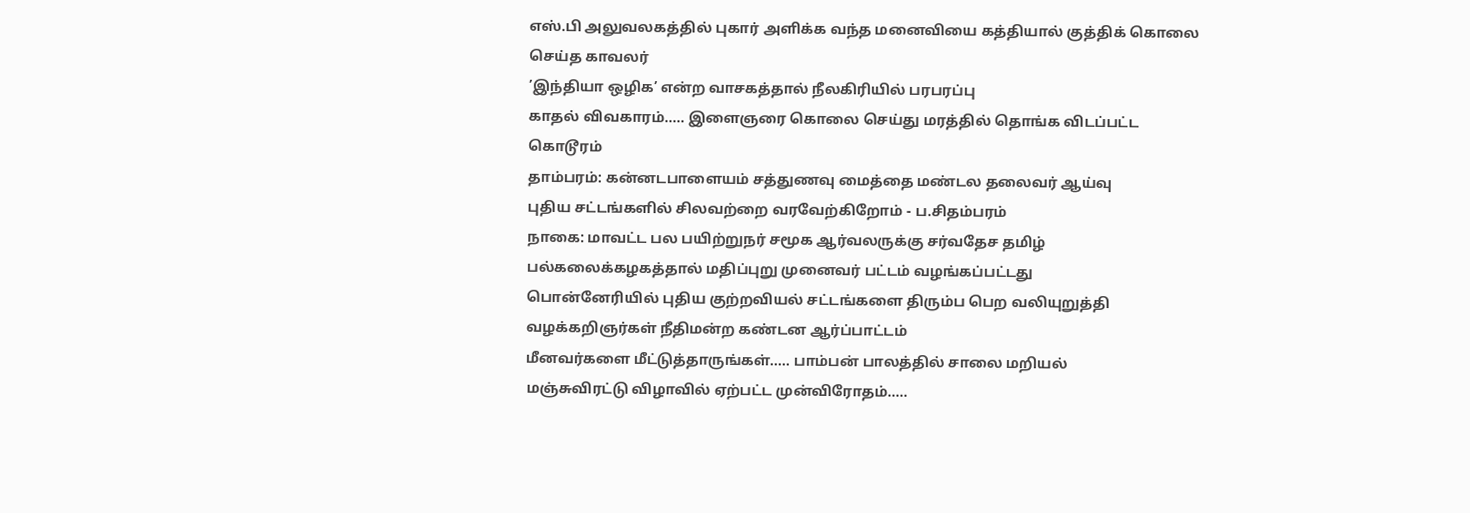எஸ்.பி அலுவலகத்தில் புகார் அளிக்க வந்த மனைவியை கத்தியால் குத்திக் கொலை செய்த காவலர்
’இந்தியா ஒழிக’ என்ற வாசகத்தால் நீலகிரியில் பரபரப்பு
காதல் விவகாரம்..... இளைஞரை கொலை செய்து மரத்தில் தொங்க விடப்பட்ட கொடூரம்
தாம்பரம்: கன்னடபாளையம் சத்துணவு மைத்தை மண்டல தலைவர் ஆய்வு
புதிய சட்டங்களில் சிலவற்றை வரவேற்கிறோம் - ப.சிதம்பரம்
நாகை: மாவட்ட பல பயிற்றுநர் சமூக ஆர்வலருக்கு சர்வதேச தமிழ் பல்கலைக்கழகத்தால் மதிப்புறு முனைவர் பட்டம் வழங்கப்பட்டது
பொன்னேரியில் புதிய குற்றவியல் சட்டங்களை திரும்ப பெற வலியுறுத்தி வழக்கறிஞர்கள் நீதிமன்ற கண்டன ஆர்ப்பாட்டம்
மீனவர்களை மீட்டுத்தாருங்கள்..... பாம்பன் பாலத்தில் சாலை மறியல்
மஞ்சுவிரட்டு விழாவில் ஏற்பட்ட முன்விரோதம்.....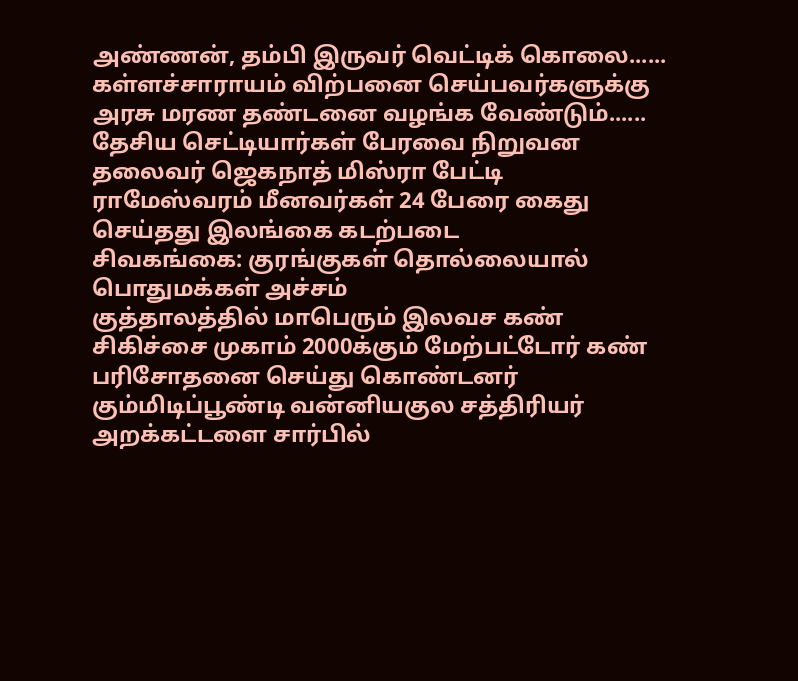அண்ணன், தம்பி இருவர் வெட்டிக் கொலை......
கள்ளச்சாராயம் விற்பனை செய்பவர்களுக்கு அரசு மரண தண்டனை வழங்க வேண்டும்...... தேசிய செட்டியார்கள் பேரவை நிறுவன தலைவர் ஜெகநாத் மிஸ்ரா பேட்டி
ராமேஸ்வரம் மீனவர்கள் 24 பேரை கைது செய்தது இலங்கை கடற்படை
சிவகங்கை: குரங்குகள் தொல்லையால் பொதுமக்கள் அச்சம்
குத்தாலத்தில் மாபெரும் இலவச கண் சிகிச்சை முகாம் 2000க்கும் மேற்பட்டோர் கண் பரிசோதனை செய்து கொண்டனர்
கும்மிடிப்பூண்டி வன்னியகுல சத்திரியர் அறக்கட்டளை சார்பில்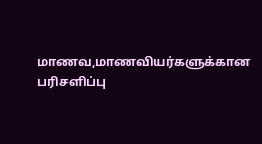மாணவ,மாணவியர்களுக்கான பரிசளிப்பு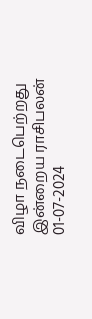விழா நடைபெற்றது
இன்றைய ராசிபலன் 01-07-2024